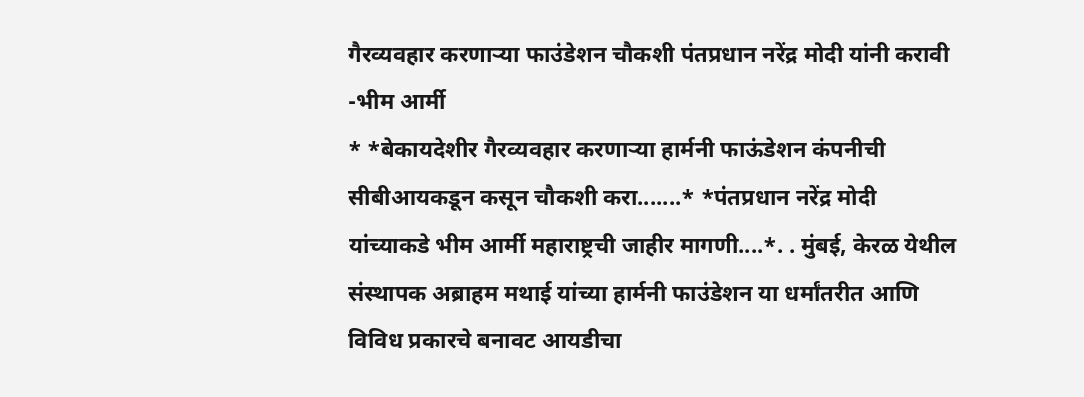गैरव्यवहार करणाऱ्या फाउंडेशन चौकशी पंतप्रधान नरेंद्र मोदी यांनी करावी -भीम आर्मी
* *बेकायदेशीर गैरव्यवहार करणाऱ्या हार्मनी फाऊंडेशन कंपनीची सीबीआयकडून कसून चौकशी करा.......* *पंतप्रधान नरेंद्र मोदी यांच्याकडे भीम आर्मी महाराष्ट्रची जाहीर मागणी....*. . मुंबई, केरळ येथील संस्थापक अब्राहम मथाई यांच्या हार्मनी फाउंडेशन या धर्मांतरीत आणि विविध प्रकारचे बनावट आयडीचा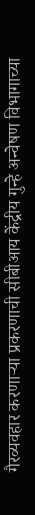गैरव्यवहार करणाऱ्या प्रकरणाची सीबीआय केंद्रीय गुन्हे अन्वेषण विभागाच्या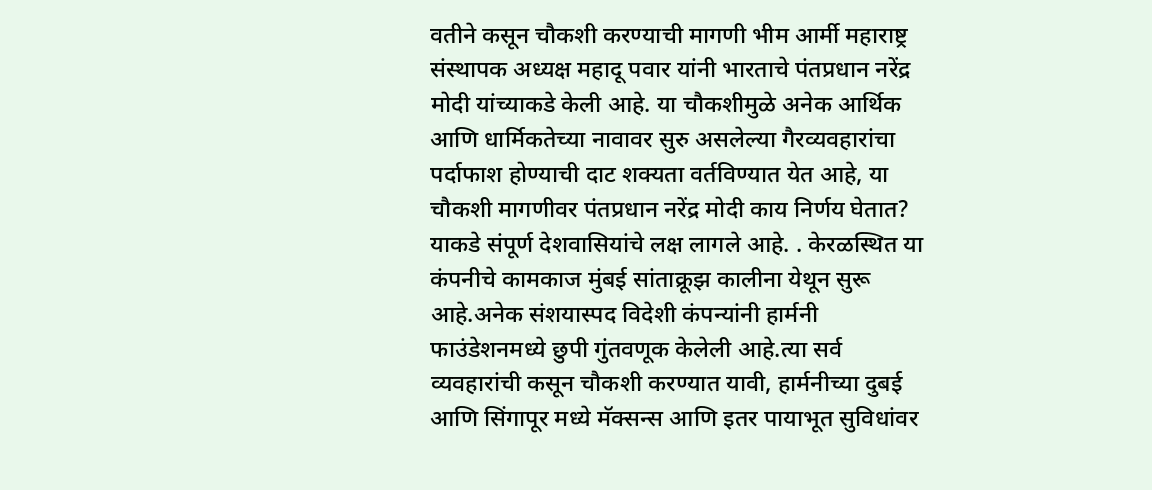वतीने कसून चौकशी करण्याची मागणी भीम आर्मी महाराष्ट्र संस्थापक अध्यक्ष महादू पवार यांनी भारताचे पंतप्रधान नरेंद्र मोदी यांच्याकडे केली आहे. या चौकशीमुळे अनेक आर्थिक आणि धार्मिकतेच्या नावावर सुरु असलेल्या गैरव्यवहारांचा पर्दाफाश होण्याची दाट शक्यता वर्तविण्यात येत आहे, या चौकशी मागणीवर पंतप्रधान नरेंद्र मोदी काय निर्णय घेतात? याकडे संपूर्ण देशवासियांचे लक्ष लागले आहे. . केरळस्थित या कंपनीचे कामकाज मुंबई सांताक्रूझ कालीना येथून सुरू आहे.अनेक संशयास्पद विदेशी कंपन्यांनी हार्मनी फाउंडेशनमध्ये छुपी गुंतवणूक केलेली आहे.त्या सर्व व्यवहारांची कसून चौकशी करण्यात यावी, हार्मनीच्या दुबई आणि सिंगापूर मध्ये मॅक्सन्स आणि इतर पायाभूत सुविधांवर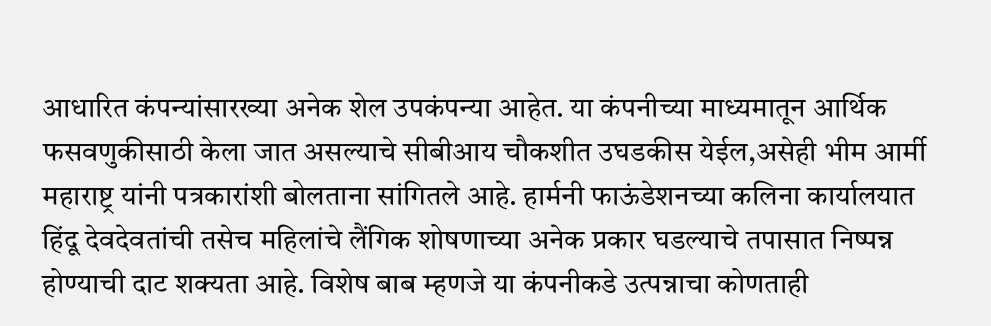आधारित कंपन्यांसारख्या अनेक शेल उपकंपन्या आहेत. या कंपनीच्या माध्यमातून आर्थिक फसवणुकीसाठी केला जात असल्याचे सीबीआय चौकशीत उघडकीस येईल,असेही भीम आर्मी महाराष्ट्र यांनी पत्रकारांशी बोलताना सांगितले आहे. हार्मनी फाऊंडेशनच्या कलिना कार्यालयात हिंदू देवदेवतांची तसेच महिलांचे लैंगिक शोषणाच्या अनेक प्रकार घडल्याचे तपासात निष्पन्न होण्याची दाट शक्यता आहे. विशेष बाब म्हणजे या कंपनीकडे उत्पन्नाचा कोणताही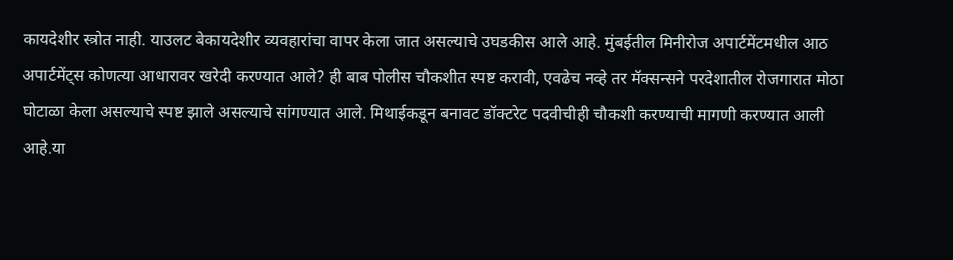कायदेशीर स्त्रोत नाही. याउलट बेकायदेशीर व्यवहारांचा वापर केला जात असल्याचे उघडकीस आले आहे. मुंबईतील मिनीरोज अपार्टमेंटमधील आठ अपार्टमेंट्स कोणत्या आधारावर खरेदी करण्यात आले? ही बाब पोलीस चौकशीत स्पष्ट करावी, एवढेच नव्हे तर मॅक्सन्सने परदेशातील रोजगारात मोठा घोटाळा केला असल्याचे स्पष्ट झाले असल्याचे सांगण्यात आले. मिथाईकडून बनावट डॉक्टरेट पदवीचीही चौकशी करण्याची मागणी करण्यात आली आहे.या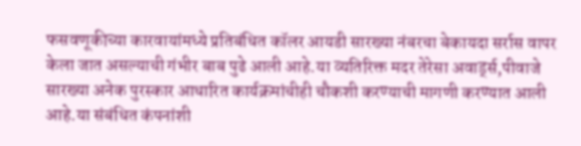फसवणूकीच्या कारवायांमध्ये प्रतिबंधित कॉलर आयडी सारख्या नंबरचा बेकायदा सर्रास वापर केला जात असल्याची गंभीर बाब पुढे आली आहे.या व्यतिरिक्त मदर तेरेसा अवार्ड्स,पीवाजे सारख्या अनेक पुरस्कार आधारित कार्यक्रमांचीही चौकशी करण्याची मागणी करण्यात आली आहे.या संबंधित कंपनांशी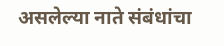असलेल्या नाते संबंधांचा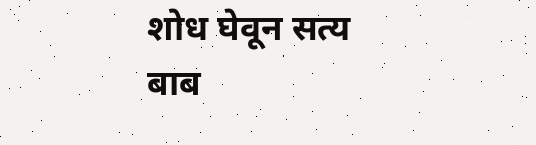शोध घेवून सत्य बाब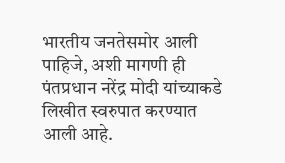भारतीय जनतेसमोर आली पाहिजे, अशी मागणी ही पंतप्रधान नरेंद्र मोदी यांच्याकडे लिखीत स्वरुपात करण्यात आली आहे.